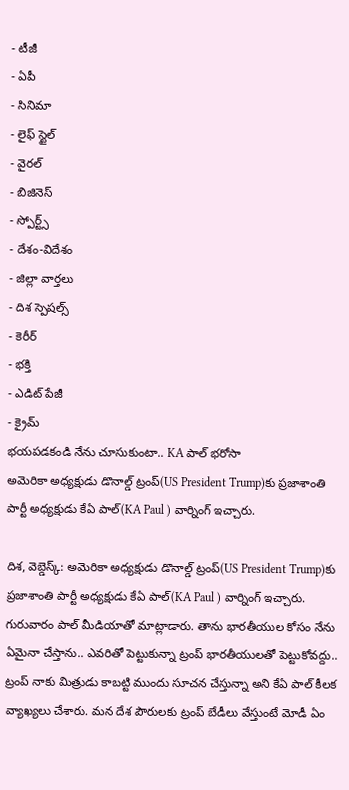- టీజీ
- ఏపీ
- సినిమా
- లైఫ్ స్టైల్
- వైరల్
- బిజినెస్
- స్పోర్ట్స్
- దేశం-విదేశం
- జిల్లా వార్తలు
- దిశ స్పెషల్స్
- కెరీర్
- భక్తి
- ఎడిట్ పేజీ
- క్రైమ్
భయపడకండి నేను చూసుకుంటా.. KA పాల్ భరోసా
అమెరికా అధ్యక్షుడు డొనాల్డ్ ట్రంప్(US President Trump)కు ప్రజాశాంతి పార్టీ అధ్యక్షుడు కేఏ పాల్(KA Paul ) వార్నింగ్ ఇచ్చారు.

దిశ, వెబ్డెస్క్: అమెరికా అధ్యక్షుడు డొనాల్డ్ ట్రంప్(US President Trump)కు ప్రజాశాంతి పార్టీ అధ్యక్షుడు కేఏ పాల్(KA Paul ) వార్నింగ్ ఇచ్చారు. గురువారం పాల్ మీడియాతో మాట్లాడారు. తాను భారతీయుల కోసం నేను ఏమైనా చేస్తాను.. ఎవరితో పెట్టుకున్నా ట్రంప్ భారతీయులతో పెట్టుకోవద్దు.. ట్రంప్ నాకు మిత్రుడు కాబట్టి ముందు సూచన చేస్తున్నా అని కేఏ పాల్ కీలక వ్యాఖ్యలు చేశారు. మన దేశ పౌరులకు ట్రంప్ బేడీలు వేస్తుంటే మోడీ ఏం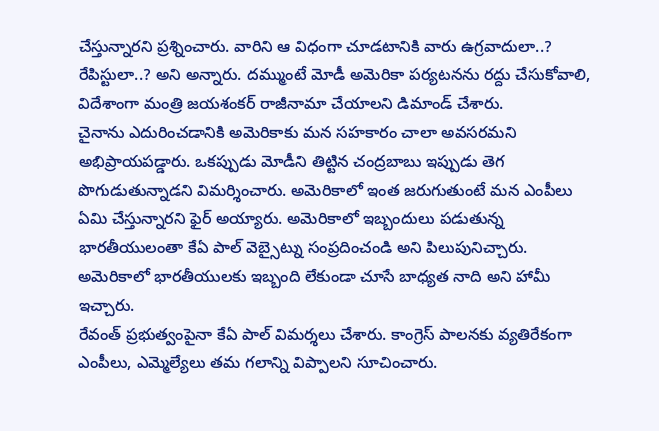చేస్తున్నారని ప్రశ్నించారు. వారిని ఆ విధంగా చూడటానికి వారు ఉగ్రవాదులా..? రేపిస్టులా..? అని అన్నారు. దమ్ముంటే మోడీ అమెరికా పర్యటనను రద్దు చేసుకోవాలి, విదేశాంగా మంత్రి జయశంకర్ రాజీనామా చేయాలని డిమాండ్ చేశారు.
చైనాను ఎదురించడానికి అమెరికాకు మన సహకారం చాలా అవసరమని అభిప్రాయపడ్డారు. ఒకప్పుడు మోడీని తిట్టిన చంద్రబాబు ఇప్పుడు తెగ పొగుడుతున్నాడని విమర్శించారు. అమెరికాలో ఇంత జరుగుతుంటే మన ఎంపీలు ఏమి చేస్తున్నారని ఫైర్ అయ్యారు. అమెరికాలో ఇబ్బందులు పడుతున్న భారతీయులంతా కేఏ పాల్ వెబ్సైట్ను సంప్రదించండి అని పిలుపునిచ్చారు. అమెరికాలో భారతీయులకు ఇబ్బంది లేకుండా చూసే బాధ్యత నాది అని హామీ ఇచ్చారు.
రేవంత్ ప్రభుత్వంపైనా కేఏ పాల్ విమర్శలు చేశారు. కాంగ్రెస్ పాలనకు వ్యతిరేకంగా ఎంపీలు, ఎమ్మెల్యేలు తమ గలాన్ని విప్పాలని సూచించారు.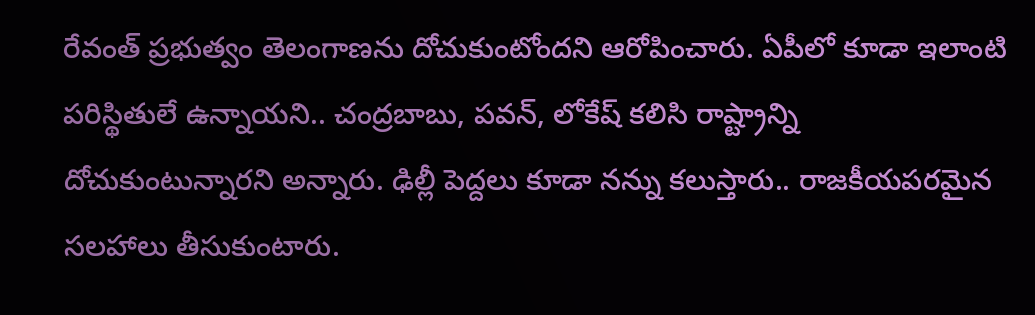రేవంత్ ప్రభుత్వం తెలంగాణను దోచుకుంటోందని ఆరోపించారు. ఏపీలో కూడా ఇలాంటి పరిస్థితులే ఉన్నాయని.. చంద్రబాబు, పవన్, లోకేష్ కలిసి రాష్ట్రాన్ని దోచుకుంటున్నారని అన్నారు. ఢిల్లీ పెద్దలు కూడా నన్ను కలుస్తారు.. రాజకీయపరమైన సలహాలు తీసుకుంటారు.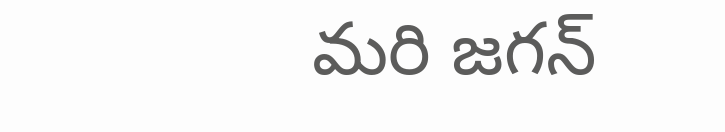మరి జగన్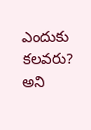ఎందుకు కలవరు? అని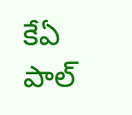కేఏ పాల్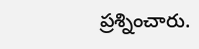ప్రశ్నించారు.